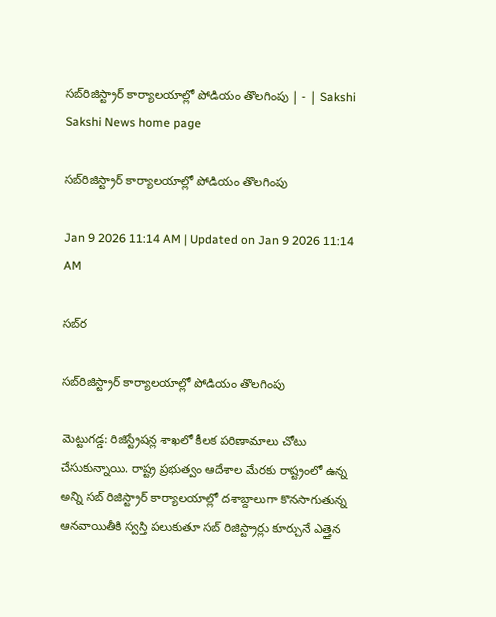సబ్‌రిజిస్ట్రార్‌ కార్యాలయాల్లో పోడియం తొలగింపు | - | Sakshi
Sakshi News home page

సబ్‌రిజిస్ట్రార్‌ కార్యాలయాల్లో పోడియం తొలగింపు

Jan 9 2026 11:14 AM | Updated on Jan 9 2026 11:14 AM

సబ్‌ర

సబ్‌రిజిస్ట్రార్‌ కార్యాలయాల్లో పోడియం తొలగింపు

మెట్టుగడ్డ: రిజిస్ట్రేషన్ల శాఖలో కీలక పరిణామాలు చోటు చేసుకున్నాయి. రాష్ట్ర ప్రభుత్వం ఆదేశాల మేరకు రాష్ట్రంలో ఉన్న అన్ని సబ్‌ రిజిస్ట్రార్‌ కార్యాలయాల్లో దశాబ్దాలుగా కొనసాగుతున్న ఆనవాయితీకి స్వస్తి పలుకుతూ సబ్‌ రిజిస్ట్రార్లు కూర్చునే ఎత్తైన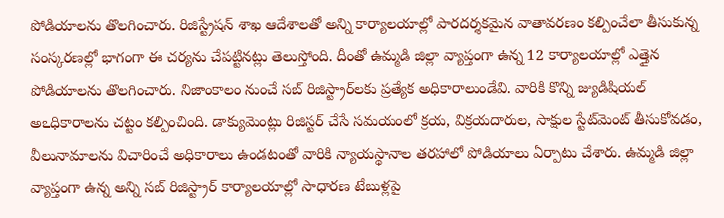పోడియాలను తొలగించారు. రిజిస్ట్రేషన్‌ శాఖ ఆదేశాలతో అన్ని కార్యాలయాల్లో పారదర్శకమైన వాతావరణం కల్పించేలా తీసుకున్న సంస్కరణల్లో భాగంగా ఈ చర్యను చేపట్టినట్లు తెలుస్తోంది. దీంతో ఉమ్మడి జిల్లా వ్యాప్తంగా ఉన్న 12 కార్యాలయాల్లో ఎత్తైన పోడియాలను తొలగించారు. నిజాంకాలం నుంచే సబ్‌ రిజిస్ట్రార్‌లకు ప్రత్యేక అధికారాలుండేవి. వారికి కొన్ని జ్యుడిషియల్‌ అఽధికారాలను చట్టం కల్పించింది. డాక్యుమెంట్లు రిజిస్టర్‌ చేసే సమయంలో క్రయ, విక్రయదారుల, సాక్షుల స్టేట్‌మెంట్‌ తీసుకోవడం, వీలునామాలను విచారించే అధికారాలు ఉండటంతో వారికి న్యాయస్థానాల తరహాలో పోడియాలు ఏర్పాటు చేశారు. ఉమ్మడి జిల్లా వ్యాప్తంగా ఉన్న అన్ని సబ్‌ రిజిస్ట్రార్‌ కార్యాలయాల్లో సాధారణ టేబుళ్లపై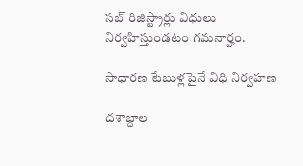సబ్‌ రిజిస్ట్రార్లు విధులు నిర్వహిస్తుండటం గమనార్హం.

సాధారణ టేబుళ్లపైనే విధి నిర్వహణ

దశాబ్దాల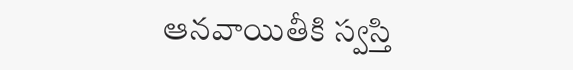ఆనవాయితీకి స్వస్తి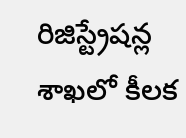రిజిస్ట్రేషన్ల శాఖలో కీలక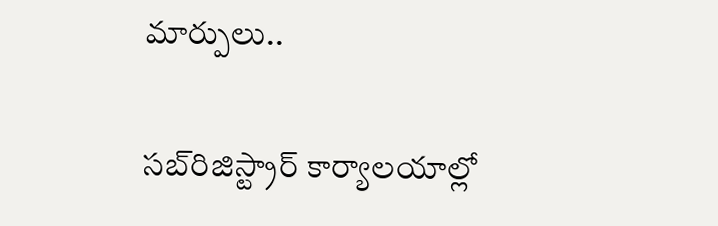మార్పులు..

సబ్‌రిజిస్ట్రార్‌ కార్యాలయాల్లో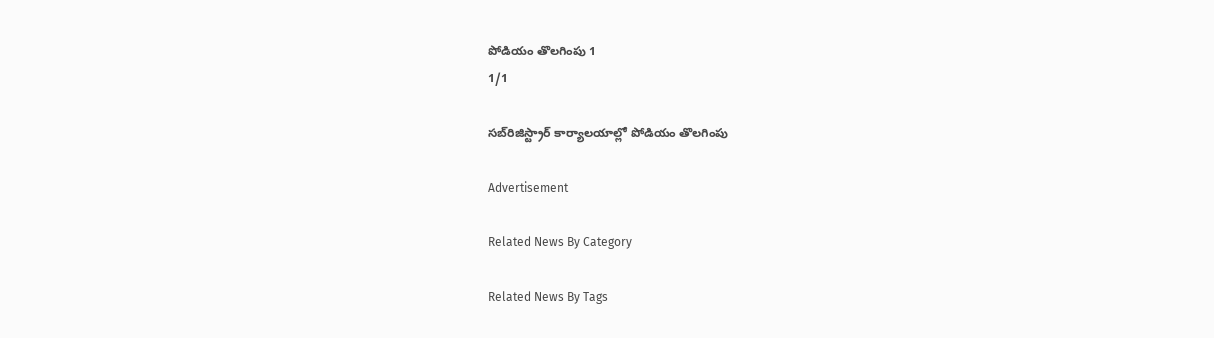పోడియం తొలగింపు 1
1/1

సబ్‌రిజిస్ట్రార్‌ కార్యాలయాల్లో పోడియం తొలగింపు

Advertisement

Related News By Category

Related News By Tags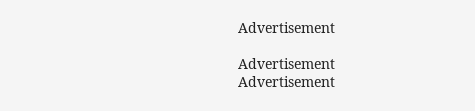Advertisement

Advertisement
Advertisement